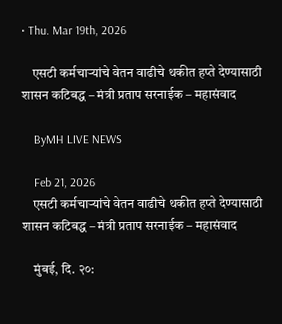• Thu. Mar 19th, 2026

    एसटी कर्मचाऱ्यांचे वेतन वाढीचे थकीत हप्ते देण्यासाठी शासन कटिबद्ध – मंत्री प्रताप सरनाईक – महासंवाद

    ByMH LIVE NEWS

    Feb 21, 2026
    एसटी कर्मचाऱ्यांचे वेतन वाढीचे थकीत हप्ते देण्यासाठी शासन कटिबद्ध – मंत्री प्रताप सरनाईक – महासंवाद

    मुंबई, दि. २०: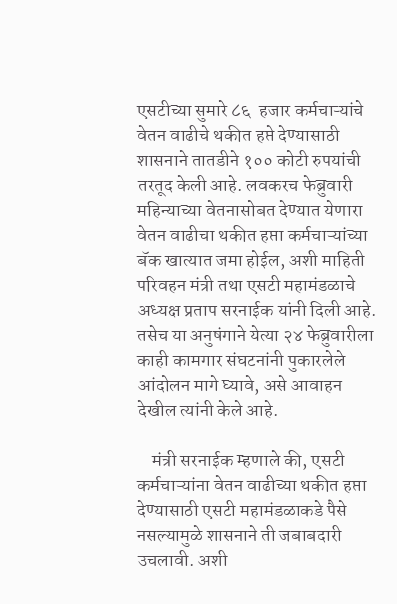एसटीच्या सुमारे ८६  हजार कर्मचाऱ्यांचे वेतन वाढीचे थकीत हप्ते देण्यासाठी शासनाने तातडीने १०० कोटी रुपयांची तरतूद केली आहे. लवकरच फेब्रुवारी महिन्याच्या वेतनासोबत देण्यात येणारा वेतन वाढीचा थकीत हप्ता कर्मचाऱ्यांच्या बॅक खात्यात जमा होईल, अशी माहिती परिवहन मंत्री तथा एसटी महामंडळाचे अध्यक्ष प्रताप सरनाईक यांनी दिली आहे. तसेच या अनुषंगाने येत्या २४ फेब्रुवारीला काही कामगार संघटनांनी पुकारलेले आंदोलन मागे घ्यावे, असे आवाहन देखील त्यांनी केले आहे.

    मंत्री सरनाईक म्हणाले की, एसटी कर्मचाऱ्यांना वेतन वाढीच्या थकीत हप्ता देण्यासाठी एसटी महामंडळाकडे पैसे नसल्यामुळे शासनाने ती जबाबदारी उचलावी. अशी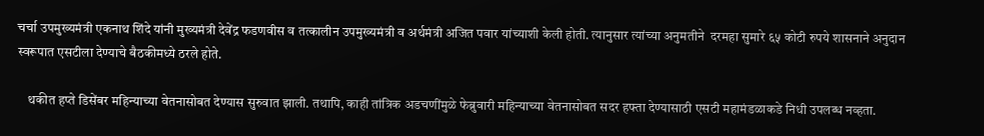चर्चा उपमुख्यमंत्री एकनाथ शिंदे यांनी मुख्यमंत्री देवेंद्र फडणवीस व तत्कालीन उपमुख्यमंत्री व अर्थमंत्री अजित पवार यांच्याशी केली होती. त्यानुसार त्यांच्या अनुमतीने  दरमहा सुमारे ६५ कोटी रुपये शासनाने अनुदान स्वरूपात एसटीला देण्याचे बैठकीमध्ये ठरले होते.

    थकीत हप्ते डिसेंबर महिन्याच्या वेतनासोबत देण्यास सुरुवात झाली. तथापि, काही तांत्रिक अडचणींमुळे फेब्रुवारी महिन्याच्या वेतनासोबत सदर हफ्ता देण्यासाठी एसटी महामंडळाकडे निधी उपलब्ध नव्हता.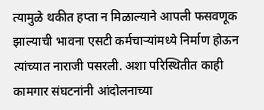त्यामुळे थकीत हप्ता न मिळाल्याने आपली फसवणूक झाल्याची भावना एसटी कर्मचाऱ्यांमध्ये निर्माण होऊन त्यांच्यात नाराजी पसरली. अशा परिस्थितीत काही कामगार संघटनांनी आंदोलनाच्या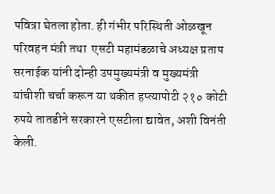पवित्रा घेतला होता. ही गंभीर परिस्थिती ओळखून परिवहन मंत्री तथा  एसटी महामंडळाचे अध्यक्ष प्रताप सरनाईक यांनी दोन्ही उपमुख्यमंत्री व मुख्यमंत्री यांचीशी चर्चा करून या थकीत हप्त्यापोटी २१० कोटी रुपये तातडीने सरकारने एसटीला द्यावेत, अशी विनंती केली.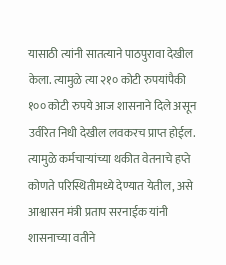यासाठी त्यांनी सातत्याने पाठपुरावा देखील केला. त्यामुळे त्या २१० कोटी रुपयांपैकी १०० कोटी रुपये आज शासनाने दिले असून उर्वरित निधी देखील लवकरच प्राप्त होईल. त्यामुळे कर्मचाऱ्यांच्या थकीत वेतनाचे हप्ते कोणते परिस्थितीमध्ये देण्यात येतील, असे आश्वासन मंत्री प्रताप सरनाईक यांनी शासनाच्या वतीने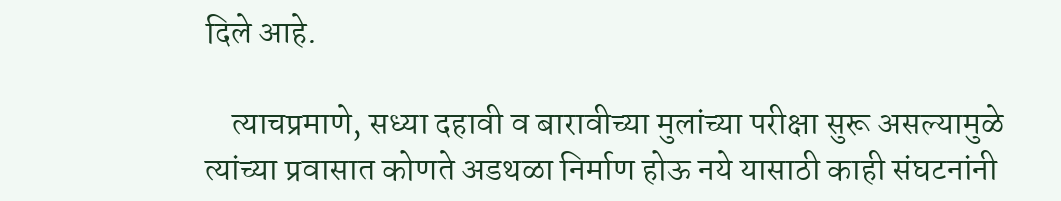दिले आहे.

    त्याचप्रमाणे, सध्या दहावी व बारावीच्या मुलांच्या परीक्षा सुरू असल्यामुळे त्यांच्या प्रवासात कोणते अडथळा निर्माण होऊ नये यासाठी काही संघटनांनी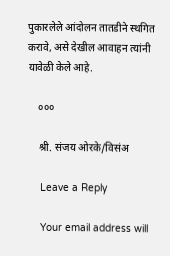पुकारलेले आंदोलन तातडीने स्थगित करावे, असे देखील आवाहन त्यांनी यावेळी केले आहे.

    ०००

    श्री. संजय ओरके/विसंअ

    Leave a Reply

    Your email address will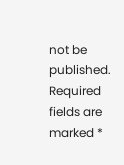not be published. Required fields are marked *